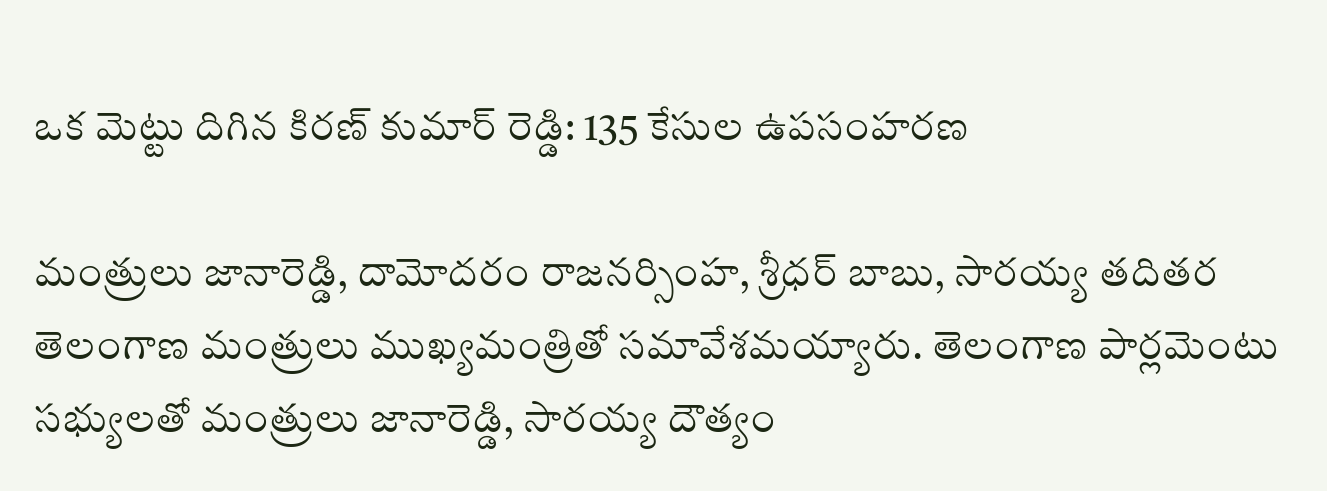ఒక మెట్టు దిగిన కిరణ్ కుమార్ రెడ్డి: 135 కేసుల ఉపసంహరణ

మంత్రులు జానారెడ్డి, దామోదరం రాజనర్సింహ, శ్రీధర్ బాబు, సారయ్య తదితర తెలంగాణ మంత్రులు ముఖ్యమంత్రితో సమావేశమయ్యారు. తెలంగాణ పార్లమెంటు సభ్యులతో మంత్రులు జానారెడ్డి, సారయ్య దౌత్యం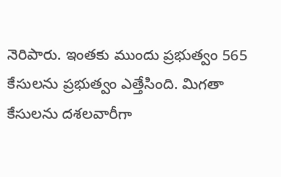నెరిపారు. ఇంతకు ముందు ప్రభుత్వం 565 కేసులను ప్రభుత్వం ఎత్తేసింది. మిగతా కేసులను దశలవారీగా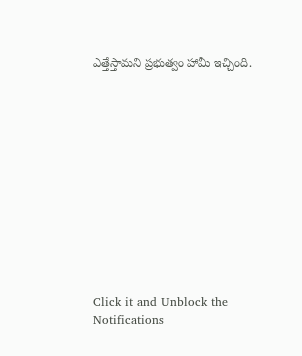ఎత్తేస్తామని ప్రభుత్వం హామీ ఇచ్చింది.












Click it and Unblock the Notifications